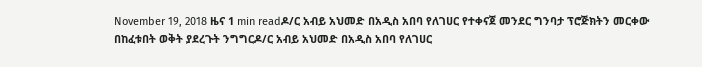November 19, 2018 ዜና 1 min readዶ/ር አብይ አህመድ በአዲስ አበባ የለገሀር የተቀናጀ መንደር ግንባታ ፕሮጅክትን መርቀው በከፈቱበት ወቅት ያደረጉት ንግግርዶ/ር አብይ አህመድ በአዲስ አበባ የለገሀር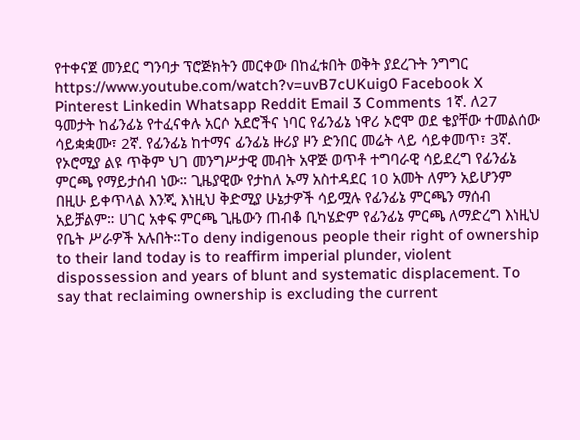የተቀናጀ መንደር ግንባታ ፕሮጅክትን መርቀው በከፈቱበት ወቅት ያደረጉት ንግግር https://www.youtube.com/watch?v=uvB7cUKuig0 Facebook X Pinterest Linkedin Whatsapp Reddit Email 3 Comments 1ኛ. ለ27 ዓመታት ከፊንፊኔ የተፈናቀሉ አርሶ አደሮችና ነባር የፊንፊኔ ነዋሪ ኦሮሞ ወደ ቄያቸው ተመልሰው ሳይቋቋሙ፣ 2ኛ. የፊንፊኔ ከተማና ፊንፊኔ ዙሪያ ዞን ድንበር መሬት ላይ ሳይቀመጥ፣ 3ኛ. የኦሮሚያ ልዩ ጥቅም ህገ መንግሥታዊ መብት አዋጅ ወጥቶ ተግባራዊ ሳይደረግ የፊንፊኔ ምርጫ የማይታሰብ ነው። ጊዜያዊው የታከለ ኡማ አስተዳደር 10 አመት ለምን አይሆንም በዚሁ ይቀጥላል እንጂ እነዚህ ቅድሚያ ሁኔታዎች ሳይሟሉ የፊንፊኔ ምርጫን ማሰብ አይቻልም። ሀገር አቀፍ ምርጫ ጊዜውን ጠብቆ ቢካሄድም የፊንፊኔ ምርጫ ለማድረግ እነዚህ የቤት ሥራዎች አሉበት።To deny indigenous people their right of ownership to their land today is to reaffirm imperial plunder, violent dispossession and years of blunt and systematic displacement. To say that reclaiming ownership is excluding the current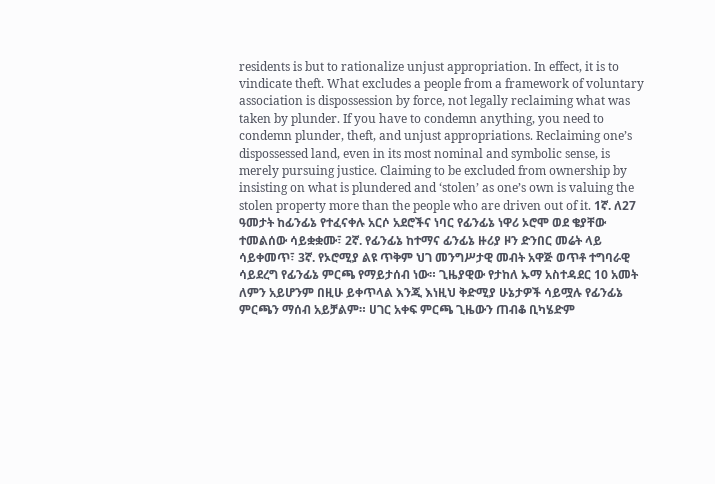residents is but to rationalize unjust appropriation. In effect, it is to vindicate theft. What excludes a people from a framework of voluntary association is dispossession by force, not legally reclaiming what was taken by plunder. If you have to condemn anything, you need to condemn plunder, theft, and unjust appropriations. Reclaiming one’s dispossessed land, even in its most nominal and symbolic sense, is merely pursuing justice. Claiming to be excluded from ownership by insisting on what is plundered and ‘stolen’ as one’s own is valuing the stolen property more than the people who are driven out of it. 1ኛ. ለ27 ዓመታት ከፊንፊኔ የተፈናቀሉ አርሶ አደሮችና ነባር የፊንፊኔ ነዋሪ ኦሮሞ ወደ ቄያቸው ተመልሰው ሳይቋቋሙ፣ 2ኛ. የፊንፊኔ ከተማና ፊንፊኔ ዙሪያ ዞን ድንበር መሬት ላይ ሳይቀመጥ፣ 3ኛ. የኦሮሚያ ልዩ ጥቅም ህገ መንግሥታዊ መብት አዋጅ ወጥቶ ተግባራዊ ሳይደረግ የፊንፊኔ ምርጫ የማይታሰብ ነው። ጊዜያዊው የታከለ ኡማ አስተዳደር 10 አመት ለምን አይሆንም በዚሁ ይቀጥላል እንጂ እነዚህ ቅድሚያ ሁኔታዎች ሳይሟሉ የፊንፊኔ ምርጫን ማሰብ አይቻልም። ሀገር አቀፍ ምርጫ ጊዜውን ጠብቆ ቢካሄድም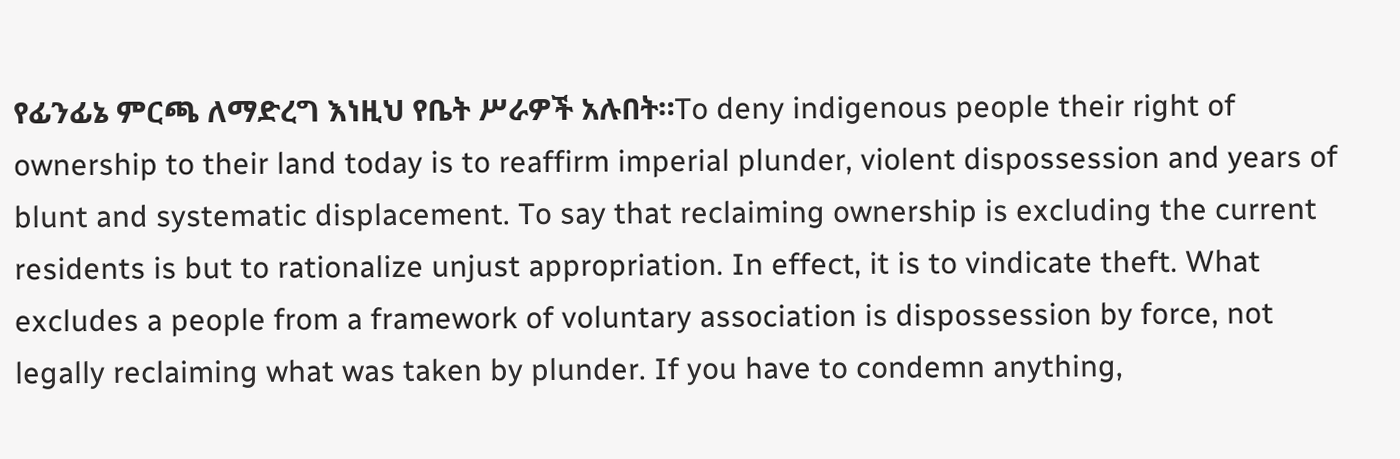የፊንፊኔ ምርጫ ለማድረግ እነዚህ የቤት ሥራዎች አሉበት።To deny indigenous people their right of ownership to their land today is to reaffirm imperial plunder, violent dispossession and years of blunt and systematic displacement. To say that reclaiming ownership is excluding the current residents is but to rationalize unjust appropriation. In effect, it is to vindicate theft. What excludes a people from a framework of voluntary association is dispossession by force, not legally reclaiming what was taken by plunder. If you have to condemn anything,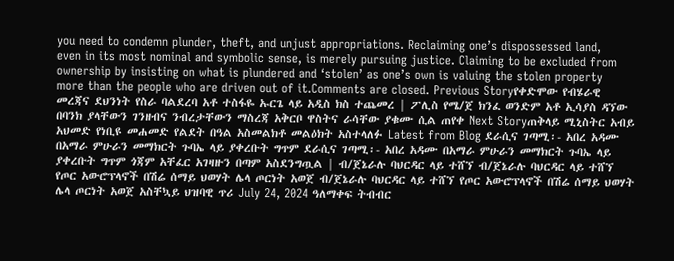you need to condemn plunder, theft, and unjust appropriations. Reclaiming one’s dispossessed land, even in its most nominal and symbolic sense, is merely pursuing justice. Claiming to be excluded from ownership by insisting on what is plundered and ‘stolen’ as one’s own is valuing the stolen property more than the people who are driven out of it.Comments are closed. Previous Storyየቀድሞው የብሄራዊ መረጃና ደህንነት የስራ ባልደረባ አቶ ተስፋዬ ኡርጌ ላይ አዲስ ክስ ተጨመረ | ፖሊስ የሜ/ጀ ክንፈ ወንድም አቶ ኢሳያስ ዳኘው በባንክ ያላቸውን ገንዘብና ንብረታቸውን ማስረጃ አቅርቦ ዋስትና ራሳቸው ያቁሙ ሲል ጠየቀ Next Storyጠቅላይ ሚኒስትር አብይ አህመድ የነቢዩ መሐመድ የልደት በዓል አስመልክቶ መልዕክት አስተላለፉ Latest from Blog ደራሲና ገጣሚ፡- አበረ አዳሙ በአማራ ምሁራን መማክርት ጉባኤ ላይ ያቀረቡት ግጥም ደራሲና ገጣሚ፡- አበረ አዳሙ በአማራ ምሁራን መማክርት ጉባኤ ላይ ያቀረቡት ግጥም ጎጃም አቸፈር አገዛዙን በጣም አስደንግጧል | ብ/ጀኔራሉ ባህርዳር ላይ ተሸኘ ብ/ጀኔራሉ ባህርዳር ላይ ተሸኘ የጦር አውሮፕላኖች በሽሬ ሰማይ ህወሃት ሌላ ጦርነት አወጀ ብ/ጀኔራሉ ባህርዳር ላይ ተሸኘ የጦር አውሮፕላኖች በሽሬ ሰማይ ህወሃት ሌላ ጦርነት አወጀ አስቸኳይ ህዝባዊ ጥሪ July 24, 2024 ዓለማቀፍ ትብብር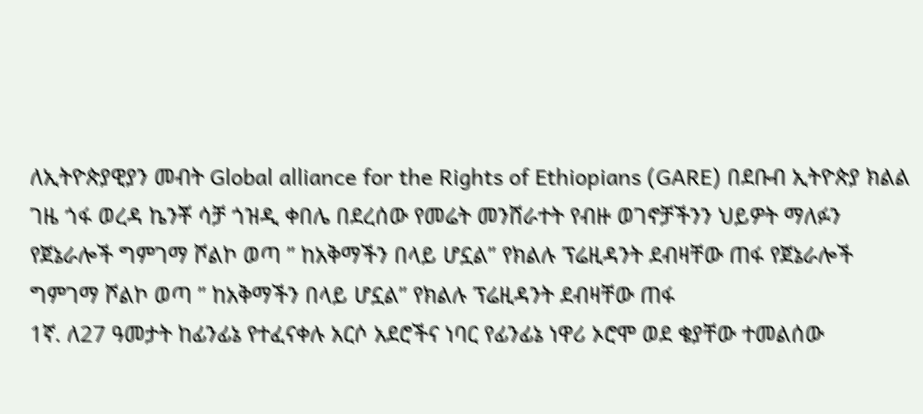ለኢትዮጵያዊያን መብት Global alliance for the Rights of Ethiopians (GARE) በደቡብ ኢትዮጵያ ክልል ገዜ ጎፋ ወረዳ ኬንቾ ሳቻ ጎዝዲ ቀበሌ በደረሰው የመሬት መንሸራተት የብዙ ወገኖቻችንን ህይዎት ማለፉን የጀኔራሎች ግምገማ ሾልኮ ወጣ ” ከአቅማችን በላይ ሆኗል” የክልሉ ፕሬዚዳንት ደብዛቸው ጠፋ የጀኔራሎች ግምገማ ሾልኮ ወጣ ” ከአቅማችን በላይ ሆኗል” የክልሉ ፕሬዚዳንት ደብዛቸው ጠፋ
1ኛ. ለ27 ዓመታት ከፊንፊኔ የተፈናቀሉ አርሶ አደሮችና ነባር የፊንፊኔ ነዋሪ ኦሮሞ ወደ ቄያቸው ተመልሰው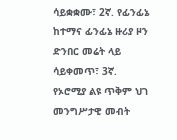ሳይቋቋሙ፣ 2ኛ. የፊንፊኔ ከተማና ፊንፊኔ ዙሪያ ዞን ድንበር መሬት ላይ ሳይቀመጥ፣ 3ኛ. የኦሮሚያ ልዩ ጥቅም ህገ መንግሥታዊ መብት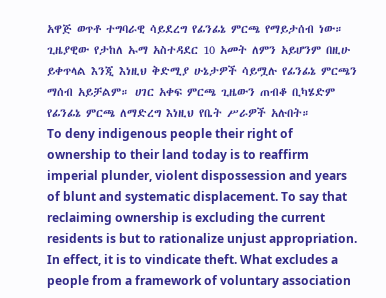አዋጅ ወጥቶ ተግባራዊ ሳይደረግ የፊንፊኔ ምርጫ የማይታሰብ ነው። ጊዜያዊው የታከለ ኡማ አስተዳደር 10 አመት ለምን አይሆንም በዚሁ ይቀጥላል እንጂ እነዚህ ቅድሚያ ሁኔታዎች ሳይሟሉ የፊንፊኔ ምርጫን ማሰብ አይቻልም። ሀገር አቀፍ ምርጫ ጊዜውን ጠብቆ ቢካሄድም የፊንፊኔ ምርጫ ለማድረግ እነዚህ የቤት ሥራዎች አሉበት።
To deny indigenous people their right of ownership to their land today is to reaffirm imperial plunder, violent dispossession and years of blunt and systematic displacement. To say that reclaiming ownership is excluding the current residents is but to rationalize unjust appropriation. In effect, it is to vindicate theft. What excludes a people from a framework of voluntary association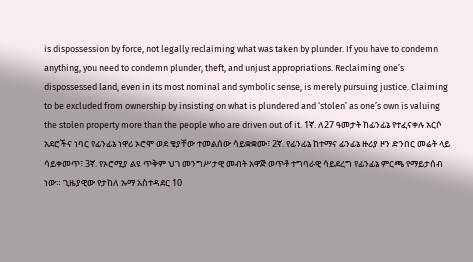is dispossession by force, not legally reclaiming what was taken by plunder. If you have to condemn anything, you need to condemn plunder, theft, and unjust appropriations. Reclaiming one’s dispossessed land, even in its most nominal and symbolic sense, is merely pursuing justice. Claiming to be excluded from ownership by insisting on what is plundered and ‘stolen’ as one’s own is valuing the stolen property more than the people who are driven out of it. 1ኛ. ለ27 ዓመታት ከፊንፊኔ የተፈናቀሉ አርሶ አደሮችና ነባር የፊንፊኔ ነዋሪ ኦሮሞ ወደ ቄያቸው ተመልሰው ሳይቋቋሙ፣ 2ኛ. የፊንፊኔ ከተማና ፊንፊኔ ዙሪያ ዞን ድንበር መሬት ላይ ሳይቀመጥ፣ 3ኛ. የኦሮሚያ ልዩ ጥቅም ህገ መንግሥታዊ መብት አዋጅ ወጥቶ ተግባራዊ ሳይደረግ የፊንፊኔ ምርጫ የማይታሰብ ነው። ጊዜያዊው የታከለ ኡማ አስተዳደር 10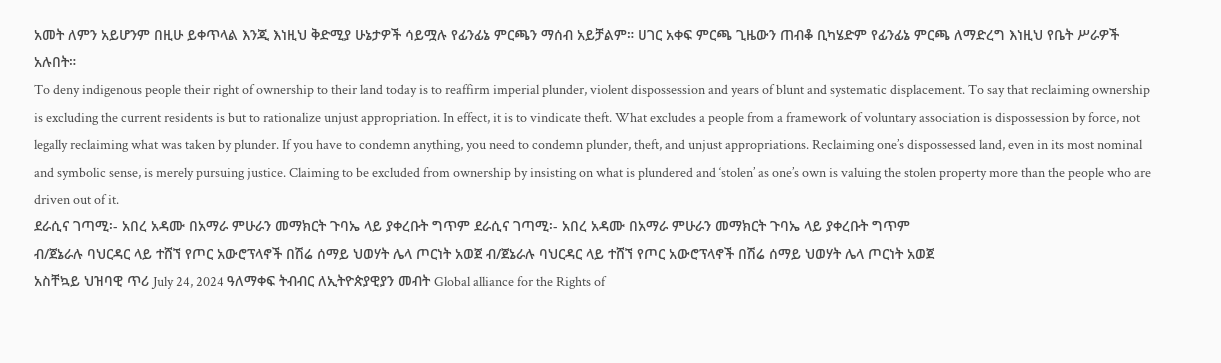አመት ለምን አይሆንም በዚሁ ይቀጥላል እንጂ እነዚህ ቅድሚያ ሁኔታዎች ሳይሟሉ የፊንፊኔ ምርጫን ማሰብ አይቻልም። ሀገር አቀፍ ምርጫ ጊዜውን ጠብቆ ቢካሄድም የፊንፊኔ ምርጫ ለማድረግ እነዚህ የቤት ሥራዎች አሉበት።
To deny indigenous people their right of ownership to their land today is to reaffirm imperial plunder, violent dispossession and years of blunt and systematic displacement. To say that reclaiming ownership is excluding the current residents is but to rationalize unjust appropriation. In effect, it is to vindicate theft. What excludes a people from a framework of voluntary association is dispossession by force, not legally reclaiming what was taken by plunder. If you have to condemn anything, you need to condemn plunder, theft, and unjust appropriations. Reclaiming one’s dispossessed land, even in its most nominal and symbolic sense, is merely pursuing justice. Claiming to be excluded from ownership by insisting on what is plundered and ‘stolen’ as one’s own is valuing the stolen property more than the people who are driven out of it.
ደራሲና ገጣሚ፡- አበረ አዳሙ በአማራ ምሁራን መማክርት ጉባኤ ላይ ያቀረቡት ግጥም ደራሲና ገጣሚ፡- አበረ አዳሙ በአማራ ምሁራን መማክርት ጉባኤ ላይ ያቀረቡት ግጥም
ብ/ጀኔራሉ ባህርዳር ላይ ተሸኘ የጦር አውሮፕላኖች በሽሬ ሰማይ ህወሃት ሌላ ጦርነት አወጀ ብ/ጀኔራሉ ባህርዳር ላይ ተሸኘ የጦር አውሮፕላኖች በሽሬ ሰማይ ህወሃት ሌላ ጦርነት አወጀ
አስቸኳይ ህዝባዊ ጥሪ July 24, 2024 ዓለማቀፍ ትብብር ለኢትዮጵያዊያን መብት Global alliance for the Rights of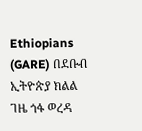Ethiopians (GARE) በደቡብ ኢትዮጵያ ክልል ገዜ ጎፋ ወረዳ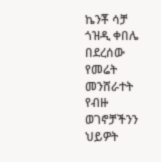ኬንቾ ሳቻ ጎዝዲ ቀበሌ በደረሰው የመሬት መንሸራተት የብዙ ወገኖቻችንን ህይዎት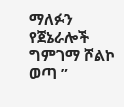ማለፉን
የጀኔራሎች ግምገማ ሾልኮ ወጣ ”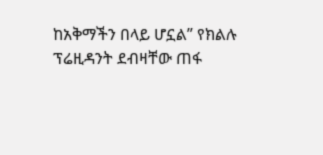ከአቅማችን በላይ ሆኗል” የክልሉ ፕሬዚዳንት ደብዛቸው ጠፋ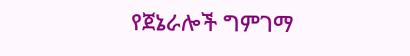የጀኔራሎች ግምገማ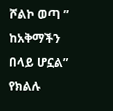ሾልኮ ወጣ ” ከአቅማችን በላይ ሆኗል” የክልሉ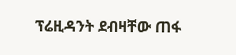ፕሬዚዳንት ደብዛቸው ጠፋ